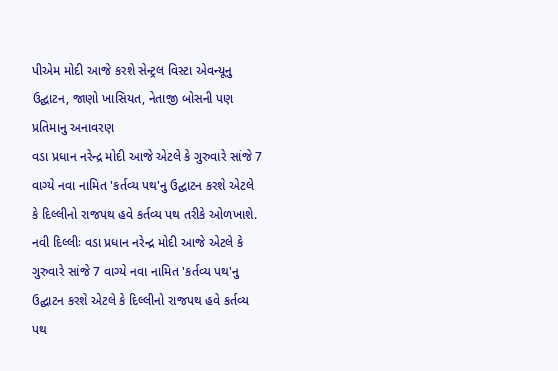પીએમ મોદી આજે કરશે સેન્ટ્રલ વિસ્ટા એવન્યૂનુ ઉદ્ઘાટન, જાણો ખાસિયત, નેતાજી બોસની પણ પ્રતિમાનુ અનાવરણ
વડા પ્રધાન નરેન્દ્ર મોદી આજે એટલે કે ગુરુવારે સાંજે 7 વાગ્યે નવા નામિત 'કર્તવ્ય પથ'નુ ઉદ્ઘાટન કરશે એટલે કે દિલ્લીનો રાજપથ હવે કર્તવ્ય પથ તરીકે ઓળખાશે.
નવી દિલ્લીઃ વડા પ્રધાન નરેન્દ્ર મોદી આજે એટલે કે ગુરુવારે સાંજે 7 વાગ્યે નવા નામિત 'કર્તવ્ય પથ'નુ ઉદ્ઘાટન કરશે એટલે કે દિલ્લીનો રાજપથ હવે કર્તવ્ય પથ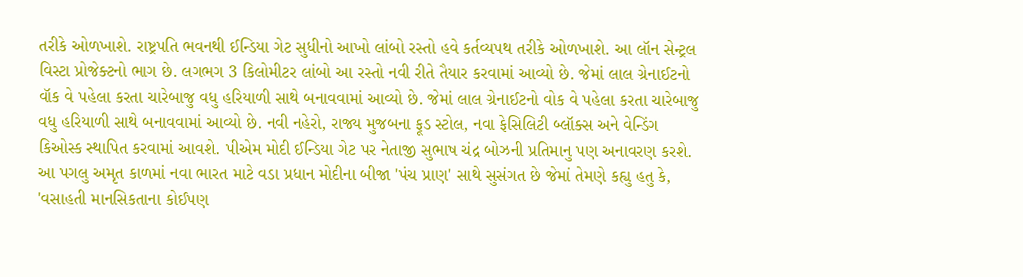તરીકે ઓળખાશે. રાષ્ટ્રપતિ ભવનથી ઈન્ડિયા ગેટ સુધીનો આખો લાંબો રસ્તો હવે કર્તવ્યપથ તરીકે ઓળખાશે. આ લૉન સેન્ટ્રલ વિસ્ટા પ્રોજેક્ટનો ભાગ છે. લગભગ 3 કિલોમીટર લાંબો આ રસ્તો નવી રીતે તૈયાર કરવામાં આવ્યો છે. જેમાં લાલ ગ્રેનાઈટનો વૉક વે પહેલા કરતા ચારેબાજુ વધુ હરિયાળી સાથે બનાવવામાં આવ્યો છે. જેમાં લાલ ગ્રેનાઈટનો વોક વે પહેલા કરતા ચારેબાજુ વધુ હરિયાળી સાથે બનાવવામાં આવ્યો છે. નવી નહેરો, રાજ્ય મુજબના ફૂડ સ્ટોલ, નવા ફેસિલિટી બ્લૉક્સ અને વેન્ડિંગ કિઓસ્ક સ્થાપિત કરવામાં આવશે. પીએમ મોદી ઈન્ડિયા ગેટ પર નેતાજી સુભાષ ચંદ્ર બોઝની પ્રતિમાનુ પણ અનાવરણ કરશે. આ પગલુ અમૃત કાળમાં નવા ભારત માટે વડા પ્રધાન મોદીના બીજા 'પંચ પ્રાણ' સાથે સુસંગત છે જેમાં તેમણે કહ્યુ હતુ કે, 'વસાહતી માનસિકતાના કોઈપણ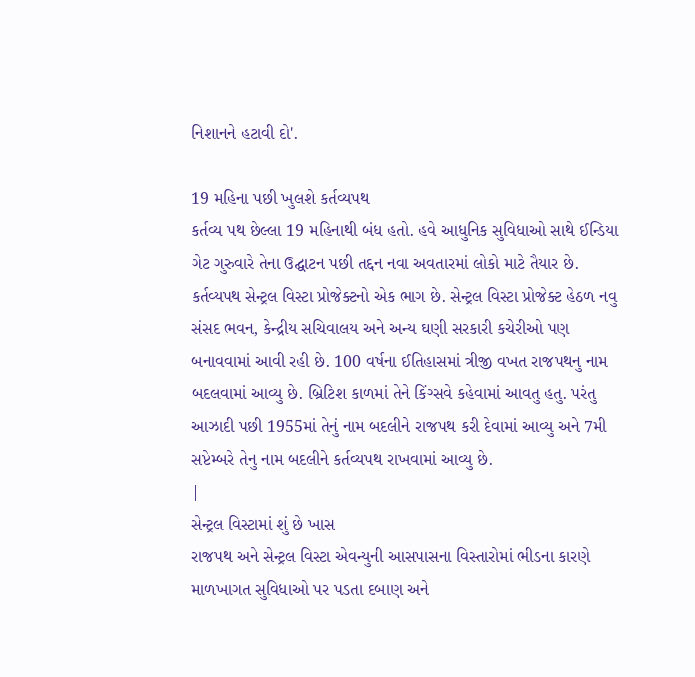નિશાનને હટાવી દો'.

19 મહિના પછી ખુલશે કર્તવ્યપથ
કર્તવ્ય પથ છેલ્લા 19 મહિનાથી બંધ હતો. હવે આધુનિક સુવિધાઓ સાથે ઈન્ડિયા ગેટ ગુરુવારે તેના ઉદ્ઘાટન પછી તદ્દન નવા અવતારમાં લોકો માટે તૈયાર છે. કર્તવ્યપથ સેન્ટ્રલ વિસ્ટા પ્રોજેક્ટનો એક ભાગ છે. સેન્ટ્રલ વિસ્ટા પ્રોજેક્ટ હેઠળ નવુ સંસદ ભવન, કેન્દ્રીય સચિવાલય અને અન્ય ઘણી સરકારી કચેરીઓ પણ બનાવવામાં આવી રહી છે. 100 વર્ષના ઈતિહાસમાં ત્રીજી વખત રાજપથનુ નામ બદલવામાં આવ્યુ છે. બ્રિટિશ કાળમાં તેને કિંગ્સવે કહેવામાં આવતુ હતુ. પરંતુ આઝાદી પછી 1955માં તેનું નામ બદલીને રાજપથ કરી દેવામાં આવ્યુ અને 7મી સપ્ટેમ્બરે તેનુ નામ બદલીને કર્તવ્યપથ રાખવામાં આવ્યુ છે.
|
સેન્ટ્રલ વિસ્ટામાં શું છે ખાસ
રાજપથ અને સેન્ટ્રલ વિસ્ટા એવન્યુની આસપાસના વિસ્તારોમાં ભીડના કારણે માળખાગત સુવિધાઓ પર પડતા દબાણ અને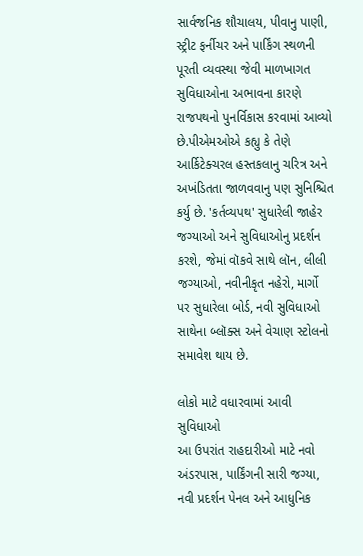સાર્વજનિક શૌચાલય, પીવાનુ પાણી, સ્ટ્રીટ ફર્નીચર અને પાર્કિંગ સ્થળની પૂરતી વ્યવસ્થા જેવી માળખાગત સુવિધાઓના અભાવના કારણે રાજપથનો પુનર્વિકાસ કરવામાં આવ્યો છે.પીએમઓએ કહ્યુ કે તેણે આર્કિટેક્ચરલ હસ્તકલાનુ ચરિત્ર અને અખંડિતતા જાળવવાનુ પણ સુનિશ્ચિત કર્યુ છે. 'કર્તવ્યપથ' સુધારેલી જાહેર જગ્યાઓ અને સુવિધાઓનુ પ્રદર્શન કરશે, જેમાં વૉકવે સાથે લૉન, લીલી જગ્યાઓ, નવીનીકૃત નહેરો, માર્ગો પર સુધારેલા બોર્ડ, નવી સુવિધાઓ સાથેના બ્લૉક્સ અને વેચાણ સ્ટોલનો સમાવેશ થાય છે.

લોકો માટે વધારવામાં આવી સુવિધાઓ
આ ઉપરાંત રાહદારીઓ માટે નવો અંડરપાસ, પાર્કિંગની સારી જગ્યા, નવી પ્રદર્શન પેનલ અને આધુનિક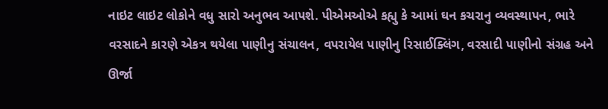નાઇટ લાઇટ લોકોને વધુ સારો અનુભવ આપશે. પીએમઓએ કહ્યુ કે આમાં ઘન કચરાનુ વ્યવસ્થાપન, ભારે વરસાદને કારણે એકત્ર થયેલા પાણીનુ સંચાલન, વપરાયેલ પાણીનુ રિસાઈક્લિંગ, વરસાદી પાણીનો સંગ્રહ અને ઊર્જા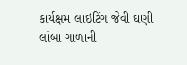કાર્યક્ષમ લાઇટિંગ જેવી ઘણી લાંબા ગાળાની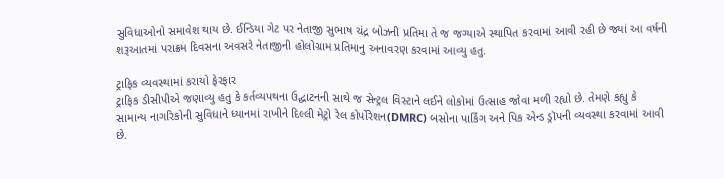સુવિધાઓનો સમાવેશ થાય છે. ઈન્ડિયા ગેટ પર નેતાજી સુભાષ ચંદ્ર બોઝની પ્રતિમા તે જ જગ્યાએ સ્થાપિત કરવામાં આવી રહી છે જ્યાં આ વર્ષની શરૂઆતમાં પરાક્રમ દિવસના અવસરે નેતાજીની હોલોગ્રામ પ્રતિમાનુ અનાવરણ કરવામાં આવ્યુ હતુ.

ટ્રાફિક વ્યવસ્થામાં કરાયો ફેરફાર
ટ્રાફિક ડીસીપીએ જણાવ્યુ હતુ કે કર્તવ્યપથના ઉદ્ઘાટનની સાથે જ સેન્ટ્રલ વિસ્ટાને લઈને લોકોમાં ઉત્સાહ જોવા મળી રહ્યો છે. તેમણે કહ્યુ કે સામાન્ય નાગરિકોની સુવિધાને ધ્યાનમાં રાખીને દિલ્લી મેટ્રો રેલ કોર્પોરેશન(DMRC) બસોના પાર્કિંગ અને પિક એન્ડ ડ્રૉપની વ્યવસ્થા કરવામાં આવી છે.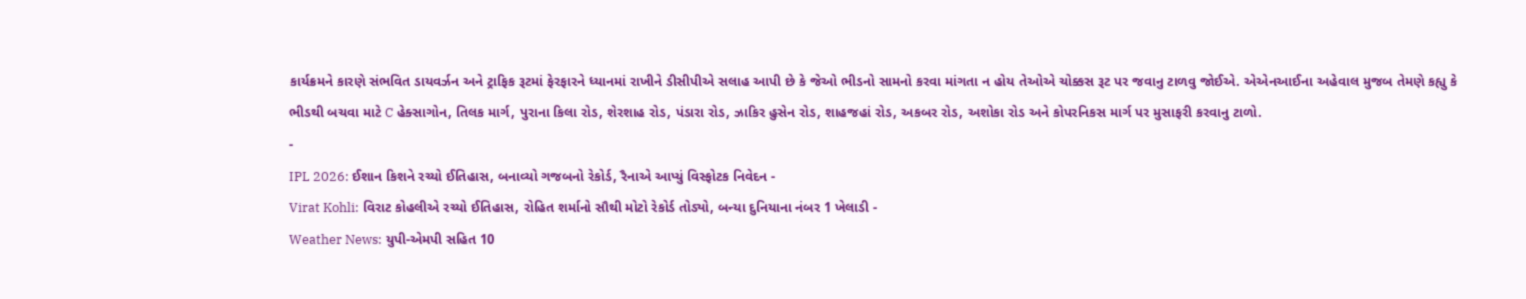કાર્યક્રમને કારણે સંભવિત ડાયવર્ઝન અને ટ્રાફિક રૂટમાં ફેરફારને ધ્યાનમાં રાખીને ડીસીપીએ સલાહ આપી છે કે જેઓ ભીડનો સામનો કરવા માંગતા ન હોય તેઓએ ચોક્કસ રૂટ પર જવાનુ ટાળવુ જોઈએ. એએનઆઈના અહેવાલ મુજબ તેમણે કહ્યુ કે ભીડથી બચવા માટે C હેક્સાગોન, તિલક માર્ગ, પુરાના કિલા રોડ, શેરશાહ રોડ, પંડારા રોડ, ઝાકિર હુસેન રોડ, શાહજહાં રોડ, અકબર રોડ, અશોકા રોડ અને કોપરનિકસ માર્ગ પર મુસાફરી કરવાનુ ટાળો.
-
IPL 2026: ઈશાન કિશને રચ્યો ઈતિહાસ, બનાવ્યો ગજબનો રેકોર્ડ, રૈનાએ આપ્યું વિસ્ફોટક નિવેદન -
Virat Kohli: વિરાટ કોહલીએ રચ્યો ઈતિહાસ, રોહિત શર્માનો સૌથી મોટો રેકોર્ડ તોડ્યો, બન્યા દુનિયાના નંબર 1 ખેલાડી -
Weather News: યુપી-એમપી સહિત 10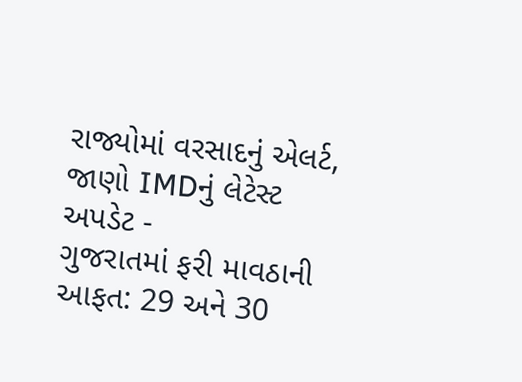રાજ્યોમાં વરસાદનું એલર્ટ, જાણો IMDનું લેટેસ્ટ અપડેટ -
ગુજરાતમાં ફરી માવઠાની આફત: 29 અને 30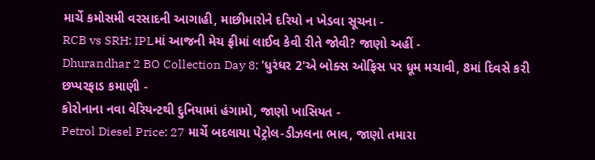માર્ચે કમોસમી વરસાદની આગાહી, માછીમારોને દરિયો ન ખેડવા સૂચના -
RCB vs SRH: IPLમાં આજની મેચ ફ્રીમાં લાઈવ કેવી રીતે જોવી? જાણો અહીં -
Dhurandhar 2 BO Collection Day 8: 'ધુરંધર 2'એ બોક્સ ઓફિસ પર ધૂમ મચાવી, 8માં દિવસે કરી છપ્પરફાડ કમાણી -
કોરોનાના નવા વેરિયન્ટથી દુનિયામાં હંગામો, જાણો ખાસિયત -
Petrol Diesel Price: 27 માર્ચે બદલાયા પેટ્રોલ-ડીઝલના ભાવ, જાણો તમારા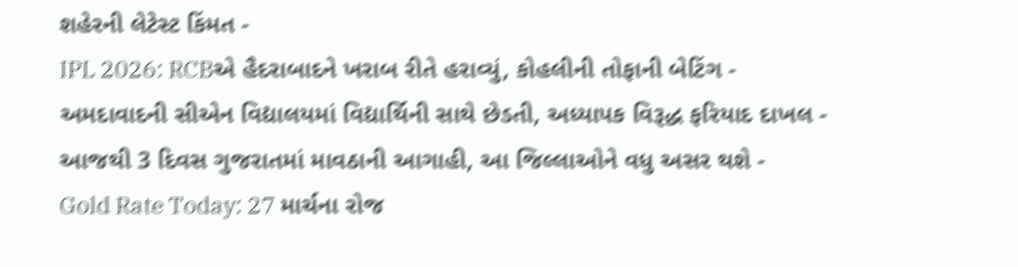શહેરની લેટેસ્ટ કિંમત -
IPL 2026: RCBએ હૈદરાબાદને ખરાબ રીતે હરાવ્યું, કોહલીની તોફાની બેટિંગ -
અમદાવાદની સીએન વિદ્યાલયમાં વિદ્યાર્થિની સાથે છેડતી, અધ્યાપક વિરૂદ્ધ ફરિયાદ દાખલ -
આજથી 3 દિવસ ગુજરાતમાં માવઠાની આગાહી, આ જિલ્લાઓને વધુ અસર થશે -
Gold Rate Today: 27 માર્ચના રોજ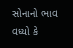સોનાનો ભાવ વધ્યો કે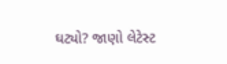ઘટ્યો? જાણો લેટેસ્ટ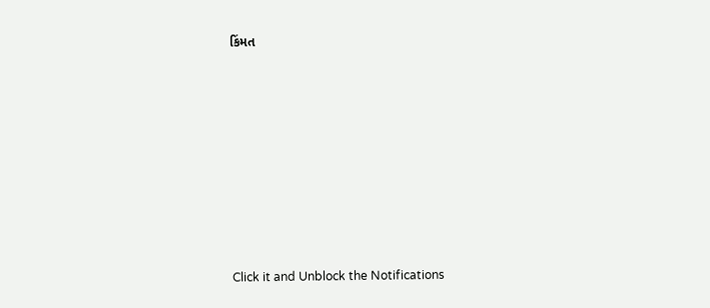કિંમત









Click it and Unblock the Notifications